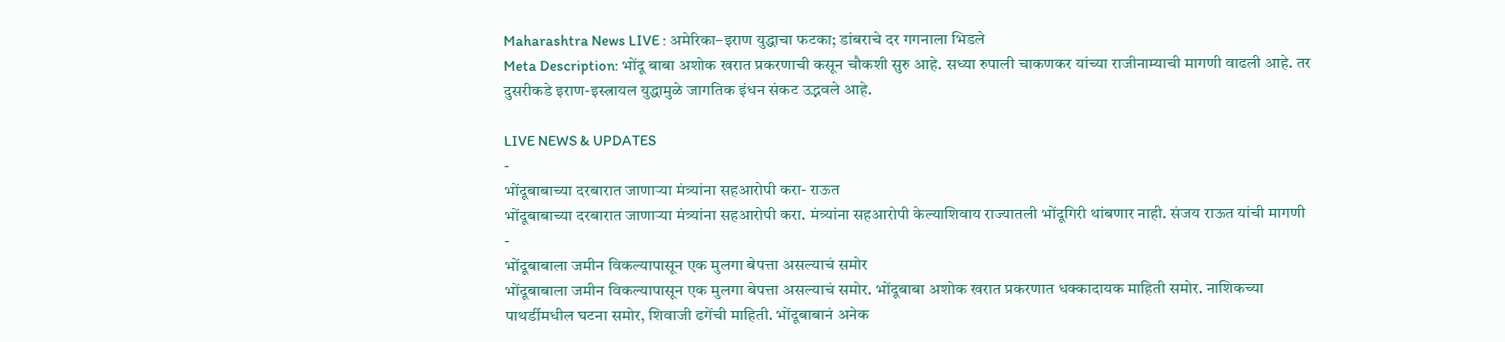Maharashtra News LIVE : अमेरिका–इराण युद्धाचा फटका; डांबराचे दर गगनाला भिडले
Meta Description: भोंदू बाबा अशोक खरात प्रकरणाची कसून चौकशी सुरु आहे. सध्या रुपाली चाकणकर यांच्या राजीनाम्याची मागणी वाढली आहे. तर दुसरीकडे इराण-इस्त्रायल युद्धामुळे जागतिक इंधन संकट उद्भवले आहे.

LIVE NEWS & UPDATES
-
भोंदूबाबाच्या दरबारात जाणाऱ्या मंत्र्यांना सहआरोपी करा- राऊत
भोंदूबाबाच्या दरबारात जाणाऱ्या मंत्र्यांना सहआरोपी करा. मंत्र्यांना सहआरोपी केल्याशिवाय राज्यातली भोंदूगिरी थांबणार नाही. संजय राऊत यांची मागणी
-
भोंदूबाबाला जमीन विकल्यापासून एक मुलगा बेपत्ता असल्याचं समोर
भोंदूबाबाला जमीन विकल्यापासून एक मुलगा बेपत्ता असल्याचं समोर. भोंदूबाबा अशोक खरात प्रकरणात धक्कादायक माहिती समोर. नाशिकच्या पाथर्डीमधील घटना समोर, शिवाजी ढगेंची माहिती. भोंदूबाबानं अनेक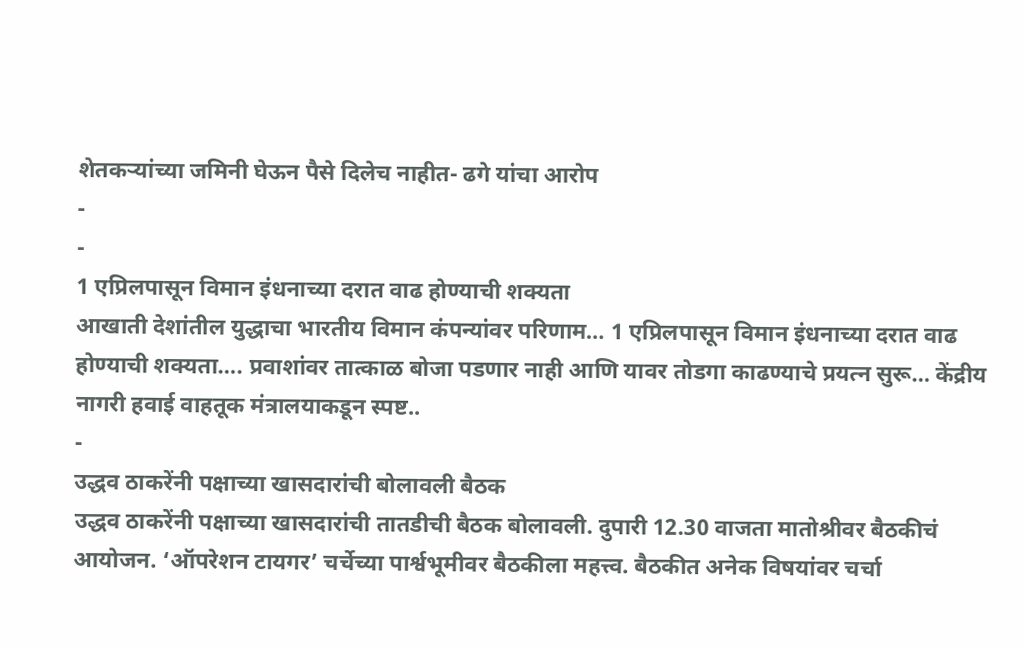शेतकऱ्यांच्या जमिनी घेऊन पैसे दिलेच नाहीत- ढगे यांचा आरोप
-
-
1 एप्रिलपासून विमान इंधनाच्या दरात वाढ होण्याची शक्यता
आखाती देशांतील युद्धाचा भारतीय विमान कंपन्यांवर परिणाम… 1 एप्रिलपासून विमान इंधनाच्या दरात वाढ होण्याची शक्यता…. प्रवाशांवर तात्काळ बोजा पडणार नाही आणि यावर तोडगा काढण्याचे प्रयत्न सुरू… केंद्रीय नागरी हवाई वाहतूक मंत्रालयाकडून स्पष्ट..
-
उद्धव ठाकरेंनी पक्षाच्या खासदारांची बोलावली बैठक
उद्धव ठाकरेंनी पक्षाच्या खासदारांची तातडीची बैठक बोलावली. दुपारी 12.30 वाजता मातोश्रीवर बैठकीचं आयोजन. ‘ऑपरेशन टायगर’ चर्चेच्या पार्श्वभूमीवर बैठकीला महत्त्व. बैठकीत अनेक विषयांवर चर्चा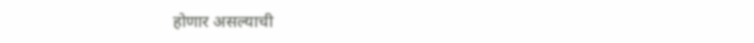होणार असल्याची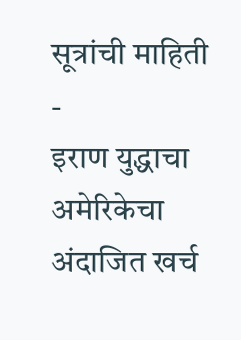सूत्रांची माहिती
-
इराण युद्धाचा अमेरिकेचा अंदाजित खर्च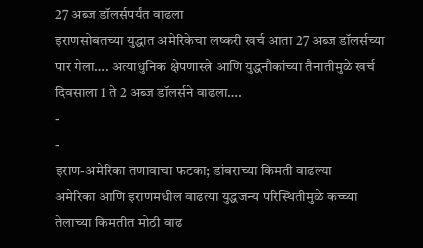27 अब्ज डॉलर्सपर्यंत वाढला
इराणसोबतच्या युद्धात अमेरिकेचा लष्करी खर्च आता 27 अब्ज डॉलर्सच्या पार गेला…. अत्याधुनिक क्षेपणास्त्रे आणि युद्धनौकांच्या तैनातीमुळे खर्च दिवसाला 1 ते 2 अब्ज डॉलर्सने वाढला….
-
-
इराण-अमेरिका तणावाचा फटका; डांबराच्या किमती वाढल्या
अमेरिका आणि इराणमधील वाढत्या युद्धजन्य परिस्थितीमुळे कच्च्या तेलाच्या किमतीत मोठी वाढ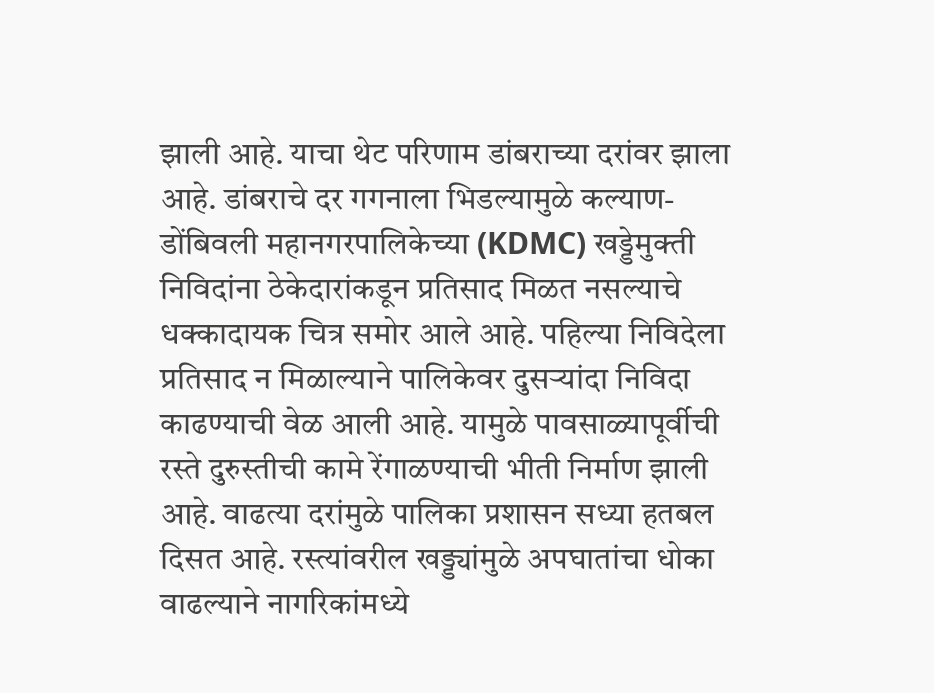झाली आहे. याचा थेट परिणाम डांबराच्या दरांवर झाला आहे. डांबराचे दर गगनाला भिडल्यामुळे कल्याण-डोंबिवली महानगरपालिकेच्या (KDMC) खड्डेमुक्ती निविदांना ठेकेदारांकडून प्रतिसाद मिळत नसल्याचे धक्कादायक चित्र समोर आले आहे. पहिल्या निविदेला प्रतिसाद न मिळाल्याने पालिकेवर दुसऱ्यांदा निविदा काढण्याची वेळ आली आहे. यामुळे पावसाळ्यापूर्वीची रस्ते दुरुस्तीची कामे रेंगाळण्याची भीती निर्माण झाली आहे. वाढत्या दरांमुळे पालिका प्रशासन सध्या हतबल दिसत आहे. रस्त्यांवरील खड्ड्यांमुळे अपघातांचा धोका वाढल्याने नागरिकांमध्ये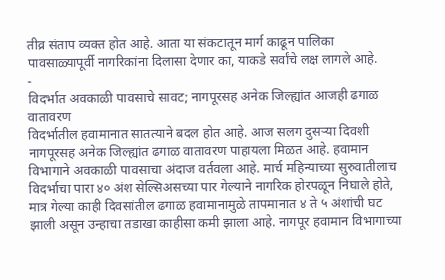तीव्र संताप व्यक्त होत आहे. आता या संकटातून मार्ग काढून पालिका पावसाळ्यापूर्वी नागरिकांना दिलासा देणार का, याकडे सर्वांचे लक्ष लागले आहे.
-
विदर्भात अवकाळी पावसाचे सावट; नागपूरसह अनेक जिल्ह्यांत आजही ढगाळ वातावरण
विदर्भातील हवामानात सातत्याने बदल होत आहे. आज सलग दुसऱ्या दिवशी नागपूरसह अनेक जिल्ह्यांत ढगाळ वातावरण पाहायला मिळत आहे. हवामान विभागाने अवकाळी पावसाचा अंदाज वर्तवला आहे. मार्च महिन्याच्या सुरुवातीलाच विदर्भाचा पारा ४० अंश सेल्सिअसच्या पार गेल्याने नागरिक होरपळून निघाले होते, मात्र गेल्या काही दिवसांतील ढगाळ हवामानामुळे तापमानात ४ ते ५ अंशांची घट झाली असून उन्हाचा तडाखा काहीसा कमी झाला आहे. नागपूर हवामान विभागाच्या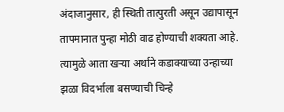अंदाजानुसार, ही स्थिती तात्पुरती असून उद्यापासून तापमानात पुन्हा मोठी वाढ होण्याची शक्यता आहे. त्यामुळे आता खऱ्या अर्थाने कडाक्याच्या उन्हाच्या झळा विदर्भाला बसण्याची चिन्हे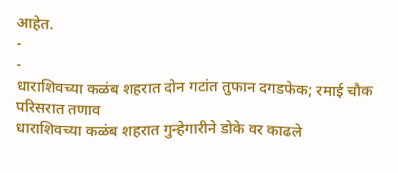आहेत.
-
-
धाराशिवच्या कळंब शहरात दोन गटांत तुफान दगडफेक; रमाई चौक परिसरात तणाव
धाराशिवच्या कळंब शहरात गुन्हेगारीने डोके वर काढले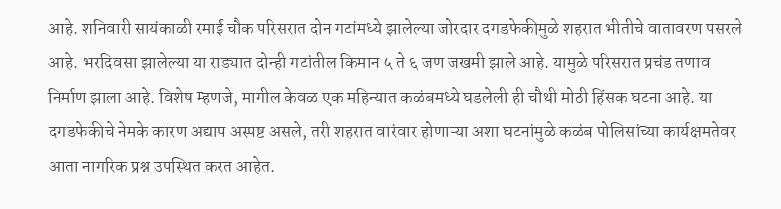आहे. शनिवारी सायंकाळी रमाई चौक परिसरात दोन गटांमध्ये झालेल्या जोरदार दगडफेकीमुळे शहरात भीतीचे वातावरण पसरले आहे. भरदिवसा झालेल्या या राड्यात दोन्ही गटांतील किमान ५ ते ६ जण जखमी झाले आहे. यामुळे परिसरात प्रचंड तणाव निर्माण झाला आहे. विशेष म्हणजे, मागील केवळ एक महिन्यात कळंबमध्ये घडलेली ही चौथी मोठी हिंसक घटना आहे. या दगडफेकीचे नेमके कारण अद्याप अस्पष्ट असले, तरी शहरात वारंवार होणाऱ्या अशा घटनांमुळे कळंब पोलिसांच्या कार्यक्षमतेवर आता नागरिक प्रश्न उपस्थित करत आहेत.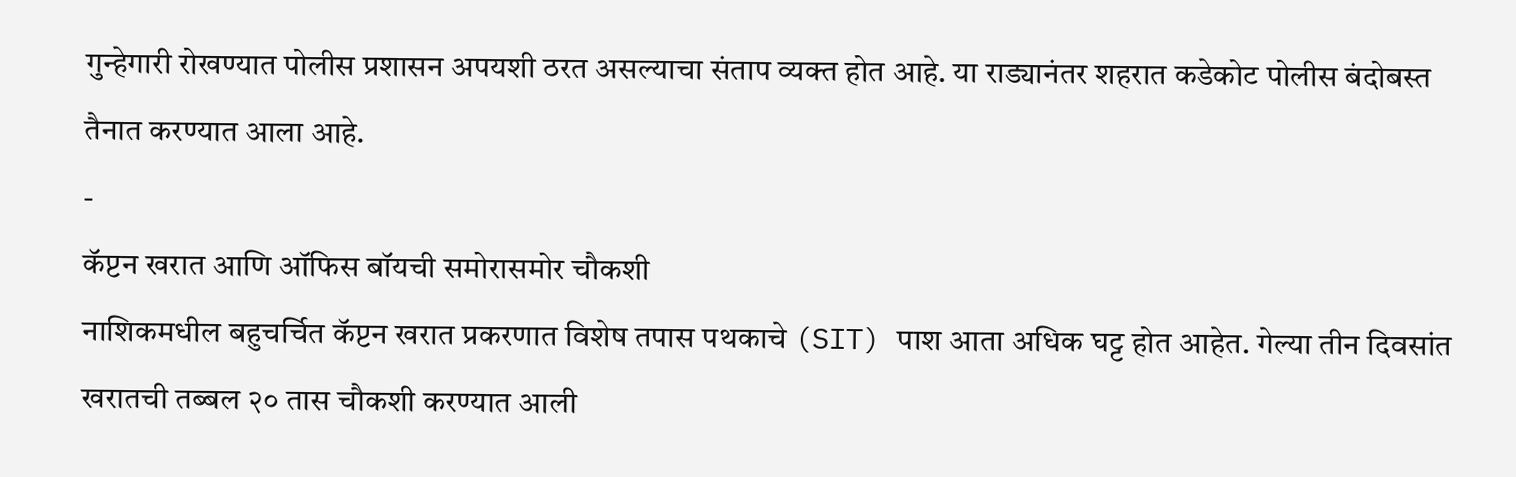गुन्हेगारी रोखण्यात पोलीस प्रशासन अपयशी ठरत असल्याचा संताप व्यक्त होत आहे. या राड्यानंतर शहरात कडेकोट पोलीस बंदोबस्त तैनात करण्यात आला आहे.
-
कॅप्टन खरात आणि ऑफिस बॉयची समोरासमोर चौकशी
नाशिकमधील बहुचर्चित कॅप्टन खरात प्रकरणात विशेष तपास पथकाचे (SIT) पाश आता अधिक घट्ट होत आहेत. गेल्या तीन दिवसांत खरातची तब्बल २० तास चौकशी करण्यात आली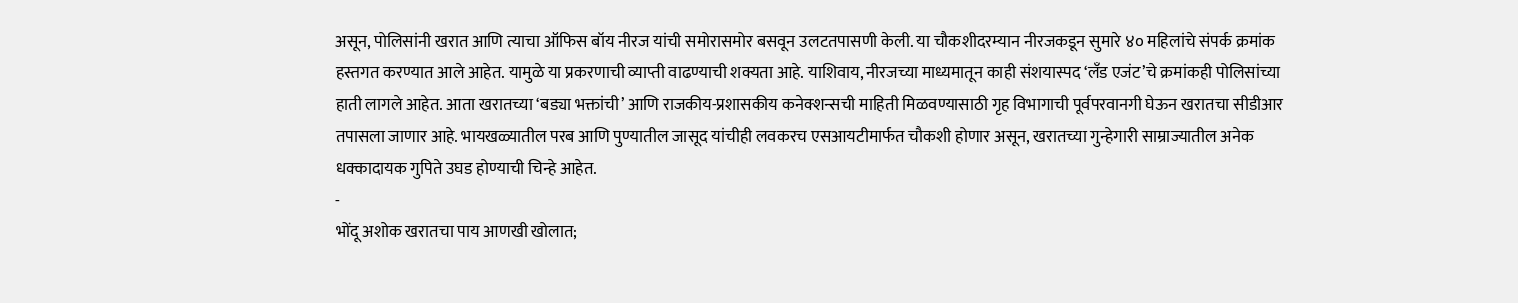असून, पोलिसांनी खरात आणि त्याचा ऑफिस बॉय नीरज यांची समोरासमोर बसवून उलटतपासणी केली. या चौकशीदरम्यान नीरजकडून सुमारे ४० महिलांचे संपर्क क्रमांक हस्तगत करण्यात आले आहेत. यामुळे या प्रकरणाची व्याप्ती वाढण्याची शक्यता आहे. याशिवाय, नीरजच्या माध्यमातून काही संशयास्पद ‘लँड एजंट’चे क्रमांकही पोलिसांच्या हाती लागले आहेत. आता खरातच्या ‘बड्या भक्तांची’ आणि राजकीय-प्रशासकीय कनेक्शन्सची माहिती मिळवण्यासाठी गृह विभागाची पूर्वपरवानगी घेऊन खरातचा सीडीआर तपासला जाणार आहे. भायखळ्यातील परब आणि पुण्यातील जासूद यांचीही लवकरच एसआयटीमार्फत चौकशी होणार असून, खरातच्या गुन्हेगारी साम्राज्यातील अनेक धक्कादायक गुपिते उघड होण्याची चिन्हे आहेत.
-
भोंदू अशोक खरातचा पाय आणखी खोलात;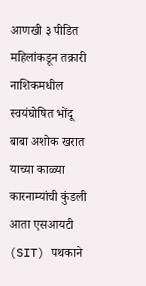आणखी ३ पीडित महिलांकडून तक्रारी
नाशिकमधील स्वयंघोषित भोंदू बाबा अशोक खरात याच्या काळ्या कारनाम्यांची कुंडली आता एसआयटी (SIT) पथकाने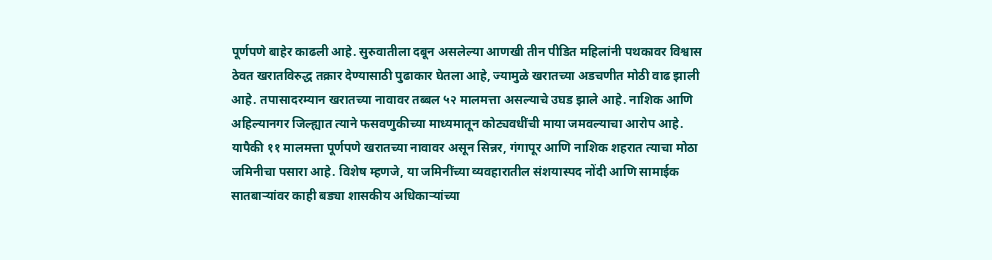पूर्णपणे बाहेर काढली आहे. सुरुवातीला दबून असलेल्या आणखी तीन पीडित महिलांनी पथकावर विश्वास ठेवत खरातविरुद्ध तक्रार देण्यासाठी पुढाकार घेतला आहे, ज्यामुळे खरातच्या अडचणीत मोठी वाढ झाली आहे. तपासादरम्यान खरातच्या नावावर तब्बल ५२ मालमत्ता असल्याचे उघड झाले आहे. नाशिक आणि अहिल्यानगर जिल्ह्यात त्याने फसवणुकीच्या माध्यमातून कोट्यवधींची माया जमवल्याचा आरोप आहे. यापैकी ११ मालमत्ता पूर्णपणे खरातच्या नावावर असून सिन्नर, गंगापूर आणि नाशिक शहरात त्याचा मोठा जमिनीचा पसारा आहे. विशेष म्हणजे, या जमिनींच्या व्यवहारातील संशयास्पद नोंदी आणि सामाईक सातबाऱ्यांवर काही बड्या शासकीय अधिकाऱ्यांच्या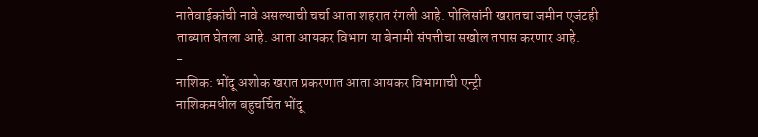नातेवाईकांची नावे असल्याची चर्चा आता शहरात रंगली आहे. पोलिसांनी खरातचा जमीन एजंटही ताब्यात घेतला आहे. आता आयकर विभाग या बेनामी संपत्तीचा सखोल तपास करणार आहे.
-
नाशिक: भोंदू अशोक खरात प्रकरणात आता आयकर विभागाची एन्ट्री
नाशिकमधील बहुचर्चित भोंदू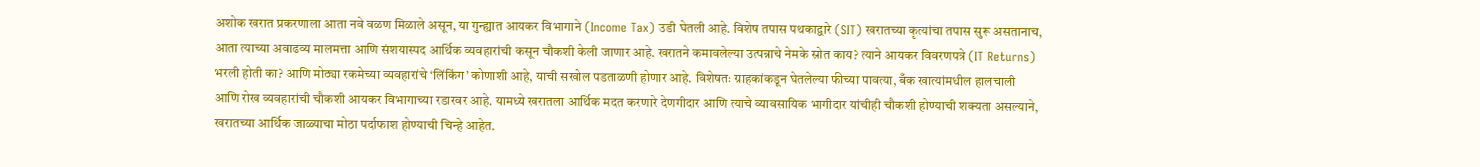अशोक खरात प्रकरणाला आता नवे वळण मिळाले असून, या गुन्ह्यात आयकर विभागाने (Income Tax) उडी घेतली आहे. विशेष तपास पथकाद्वारे (SIT) खरातच्या कृत्यांचा तपास सुरू असतानाच, आता त्याच्या अवाढव्य मालमत्ता आणि संशयास्पद आर्थिक व्यवहारांची कसून चौकशी केली जाणार आहे. खरातने कमावलेल्या उत्पन्नाचे नेमके स्रोत काय? त्याने आयकर विवरणपत्रे (IT Returns) भरली होती का? आणि मोठ्या रकमेच्या व्यवहारांचे ‘लिंकिंग’ कोणाशी आहे, याची सखोल पडताळणी होणार आहे. विशेषतः ग्राहकांकडून घेतलेल्या फीच्या पावत्या, बँक खात्यांमधील हालचाली आणि रोख व्यवहारांची चौकशी आयकर विभागाच्या रडारवर आहे. यामध्ये खरातला आर्थिक मदत करणारे देणगीदार आणि त्याचे व्यावसायिक भागीदार यांचीही चौकशी होण्याची शक्यता असल्याने, खरातच्या आर्थिक जाळ्याचा मोठा पर्दाफाश होण्याची चिन्हे आहेत.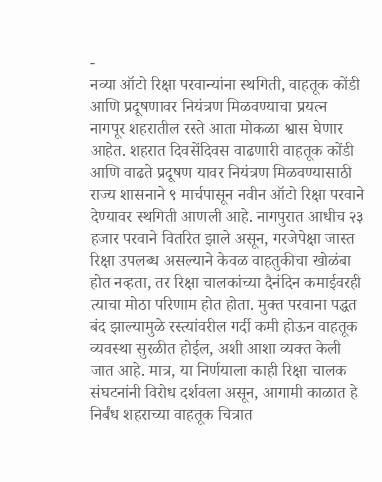-
नव्या ऑटो रिक्षा परवान्यांना स्थगिती, वाहतूक कोंडी आणि प्रदूषणावर नियंत्रण मिळवण्याचा प्रयत्न
नागपूर शहरातील रस्ते आता मोकळा श्वास घेणार आहेत. शहरात दिवसेंदिवस वाढणारी वाहतूक कोंडी आणि वाढते प्रदूषण यावर नियंत्रण मिळवण्यासाठी राज्य शासनाने ९ मार्चपासून नवीन ऑटो रिक्षा परवाने देण्यावर स्थगिती आणली आहे. नागपुरात आधीच २३ हजार परवाने वितरित झाले असून, गरजेपेक्षा जास्त रिक्षा उपलब्ध असल्याने केवळ वाहतुकीचा खोळंबा होत नव्हता, तर रिक्षा चालकांच्या दैनंदिन कमाईवरही त्याचा मोठा परिणाम होत होता. मुक्त परवाना पद्धत बंद झाल्यामुळे रस्त्यांवरील गर्दी कमी होऊन वाहतूक व्यवस्था सुरळीत होईल, अशी आशा व्यक्त केली जात आहे. मात्र, या निर्णयाला काही रिक्षा चालक संघटनांनी विरोध दर्शवला असून, आगामी काळात हे निर्बंध शहराच्या वाहतूक चित्रात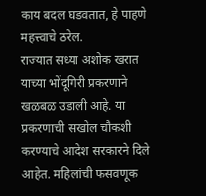काय बदल घडवतात, हे पाहणे महत्त्वाचे ठरेल.
राज्यात सध्या अशोक खरात याच्या भोंदूगिरी प्रकरणाने खळबळ उडाली आहे. या प्रकरणाची सखोल चौकशी करण्याचे आदेश सरकारने दिले आहेत. महिलांची फसवणूक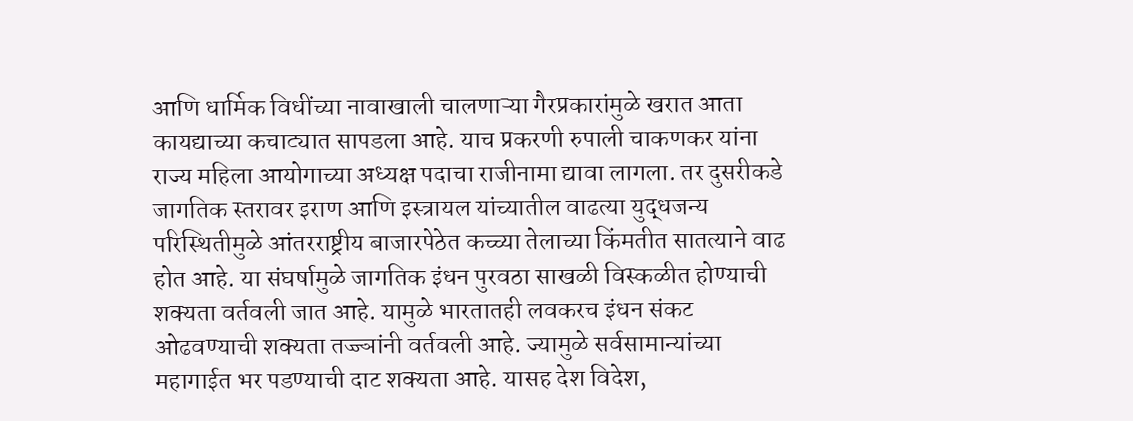आणि धार्मिक विधींच्या नावाखाली चालणाऱ्या गैरप्रकारांमुळे खरात आता कायद्याच्या कचाट्यात सापडला आहे. याच प्रकरणी रुपाली चाकणकर यांना राज्य महिला आयोगाच्या अध्यक्ष पदाचा राजीनामा द्यावा लागला. तर दुसरीकडे जागतिक स्तरावर इराण आणि इस्त्रायल यांच्यातील वाढत्या युद्धजन्य परिस्थितीमुळे आंतरराष्ट्रीय बाजारपेठेत कच्च्या तेलाच्या किंमतीत सातत्याने वाढ होत आहे. या संघर्षामुळे जागतिक इंधन पुरवठा साखळी विस्कळीत होण्याची शक्यता वर्तवली जात आहे. यामुळे भारतातही लवकरच इंधन संकट ओढवण्याची शक्यता तज्ज्ञांनी वर्तवली आहे. ज्यामुळे सर्वसामान्यांच्या महागाईत भर पडण्याची दाट शक्यता आहे. यासह देश विदेश,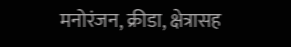मनोरंजन, क्रीडा, क्षेत्रासह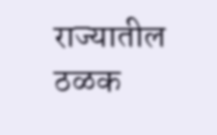राज्यातील ठळक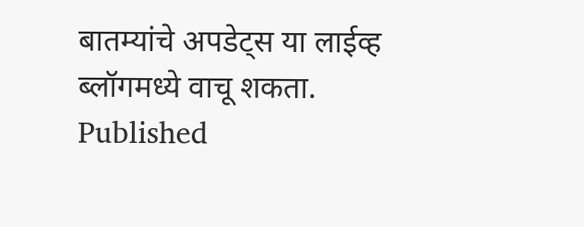बातम्यांचे अपडेट्स या लाईव्ह ब्लॉगमध्ये वाचू शकता.
Published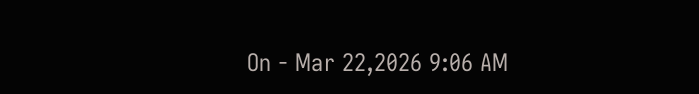On - Mar 22,2026 9:06 AM